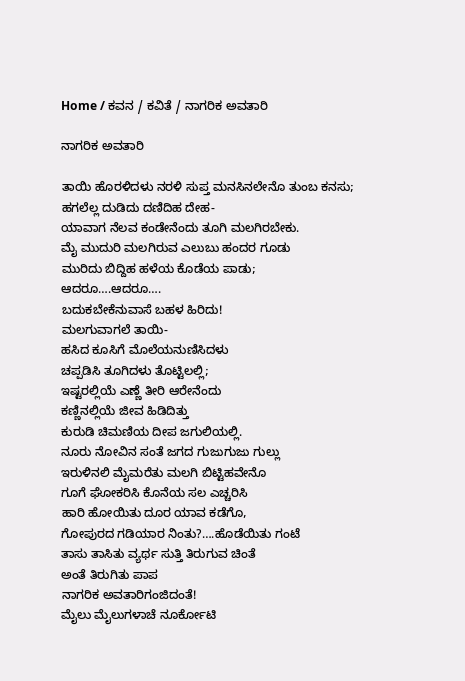Home / ಕವನ / ಕವಿತೆ / ನಾಗರಿಕ ಅವತಾರಿ

ನಾಗರಿಕ ಅವತಾರಿ

ತಾಯಿ ಹೊರಳಿದಳು ನರಳಿ ಸುಪ್ತ ಮನಸಿನಲೇನೊ ತುಂಬ ಕನಸು;
ಹಗಲೆಲ್ಲ ದುಡಿದು ದಣಿದಿಹ ದೇಹ-
ಯಾವಾಗ ನೆಲವ ಕಂಡೇನೆಂದು ತೂಗಿ ಮಲಗಿರಬೇಕು.
ಮೈ ಮುದುರಿ ಮಲಗಿರುವ ಎಲುಬು ಹಂದರ ಗೂಡು
ಮುರಿದು ಬಿದ್ದಿಹ ಹಳೆಯ ಕೊಡೆಯ ಪಾಡು;
ಆದರೂ….ಆದರೂ….
ಬದುಕಬೇಕೆನುವಾಸೆ ಬಹಳ ಹಿರಿದು!
ಮಲಗುವಾಗಲೆ ತಾಯಿ-
ಹಸಿದ ಕೂಸಿಗೆ ಮೊಲೆಯನುಣಿಸಿದಳು
ಚಪ್ಪಡಿಸಿ ತೂಗಿದಳು ತೊಟ್ಟಿಲಲ್ಲಿ;
ಇಷ್ಟರಲ್ಲಿಯೆ ಎಣ್ಣೆ ತೀರಿ ಆರೇನೆಂದು
ಕಣ್ಣಿನಲ್ಲಿಯೆ ಜೀವ ಹಿಡಿದಿತ್ತು
ಕುರುಡಿ ಚಿಮಣಿಯ ದೀಪ ಜಗುಲಿಯಲ್ಲಿ.
ನೂರು ನೋವಿನ ಸಂತೆ ಜಗದ ಗುಜುಗುಜು ಗುಲ್ಲು
ಇರುಳಿನಲಿ ಮೈಮರೆತು ಮಲಗಿ ಬಿಟ್ಟಿಹವೇನೊ
ಗೂಗೆ ಘೋಕರಿಸಿ ಕೊನೆಯ ಸಲ ಎಚ್ಚರಿಸಿ
ಹಾರಿ ಹೋಯಿತು ದೂರ ಯಾವ ಕಡೆಗೊ,
ಗೋಪುರದ ಗಡಿಯಾರ ನಿಂತು?….ಹೊಡೆಯಿತು ಗಂಟೆ
ತಾಸು ತಾಸಿತು ವ್ಯರ್ಥ ಸುತ್ತಿ ತಿರುಗುವ ಚಿಂತೆ
ಅಂತೆ ತಿರುಗಿತು ಪಾಪ
ನಾಗರಿಕ ಅವತಾರಿಗಂಜಿದಂತೆ!
ಮೈಲು ಮೈಲುಗಳಾಚೆ ನೂರ್ಕೋಟಿ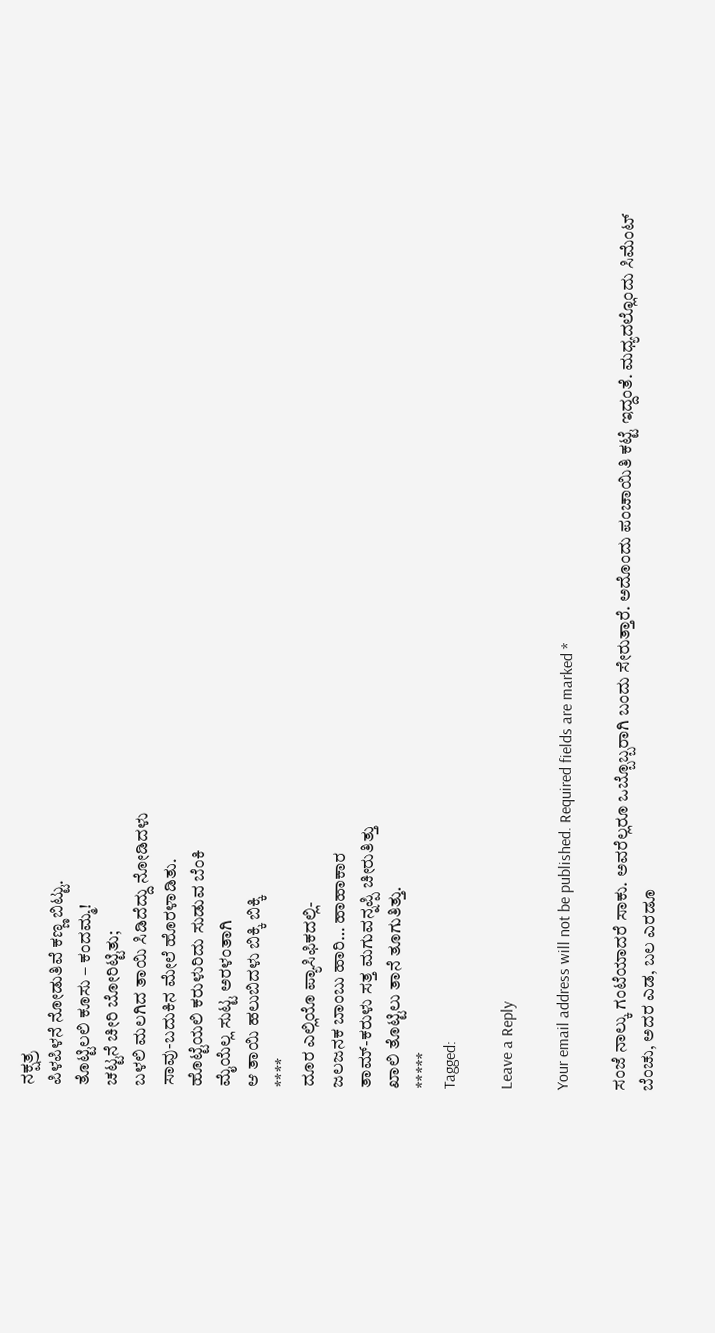ನಕ್ಷತ್ರ
ಪಿಳಪಿಳನೆ ನೋಡುತಿವೆ ಕಣ್ಣ ಬಿಟ್ಟು.
ತೊಟ್ಟಿಲಲಿ ಕೂಸು – ಕಂದಮ್ಮ!
ಚಟ್ಟನೆ ಚೀರಿ ಬೋರಿಟ್ಟಿತು;
ಬಳಲಿ ಮಲಗಿದ ತಾಯಿ ಸಿಡಿದೆದ್ದು ನೋಡಿದಳು
ಸಾವು-ಬದುಕಿನ ಮೇಲೆ ಹೊರಳಾಡಿತು.
ಹೊಟ್ಟೆಯಲಿ ಕರುಳುರಿದು ಸುಡುವ ಬೆಂಕಿ
ಮೈಯೆಲ್ಲ ಸುಟ್ಟ ಅರಳಂತಾಗಿ
ಆ ತಾಯಿ ಹಲುಬಿದಳು ಬಿಕ್ಕಿ ಬಿಕ್ಕಿ
****
ದೂರ ಎಲ್ಲಿಯೊ ಪ್ಯಾಸಿಫಿಕದಲ್ಲಿ-
ಜಲಜನಕ ಬಾಂಬು ಹಾರಿ… ಹಾಹಾಕಾರ
ತಾಮ್-ಕರುಳು ಸತ್ತ ಮಗುವನ್ನಪ್ಪಿ ಚೀರುತಿತ್ತು
ಖಾಲಿ ತೊಟ್ಟಿಲು ತಾನೆ ತೂಗುತಿತ್ತು.
*****
Tagged:

Leave a Reply

Your email address will not be published. Required fields are marked *

ಸಂಜೆ ನಾಲ್ಕು ಗಂಟೆಯಾದರೆ ಸಾಕು. ಅವರೆಲ್ಲರೂ ಒಬ್ಬೊಬ್ಬರಾಗಿ ಬಂದು ಸೇರುತ್ತಾರೆ. ಅದೊಂದು ಪಂಚಾಯಿತಿ ಕಟ್ಟೆ ಇದ್ದಂತೆ. ಮಧ್ಯದಲ್ಲೊಂದು ಸಿಮೆಂಟ್ ಬೆಂಚು, ಅದರ ಎಡ, ಬಲ ಎರಡೂ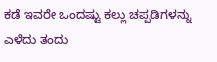ಕಡೆ ಇವರೇ ಒಂದಷ್ಟು ಕಲ್ಲು ಚಪ್ಪಡಿಗಳನ್ನು ಎಳೆದು ತಂದು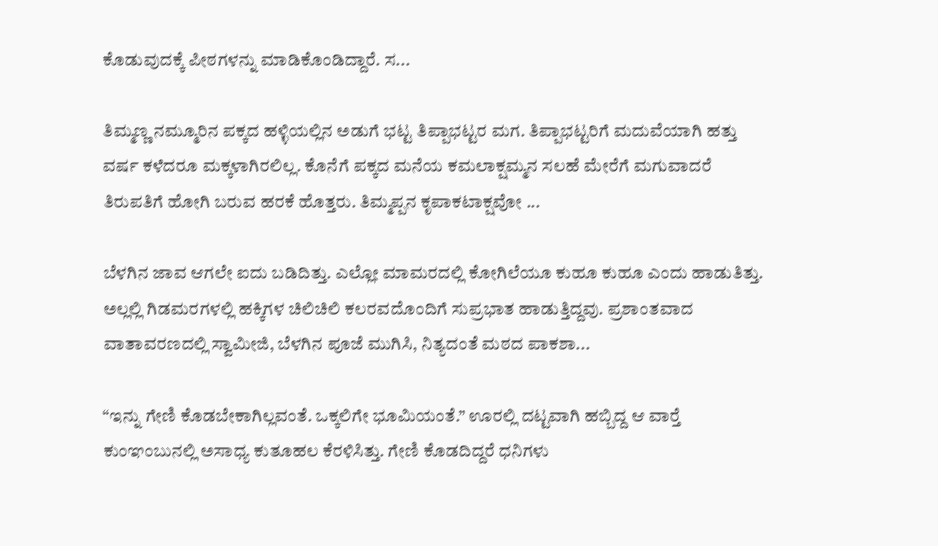ಕೊಡುವುದಕ್ಕೆ ಪೀಠಗಳನ್ನು ಮಾಡಿಕೊಂಡಿದ್ದಾರೆ. ಸ...

ತಿಮ್ಮಣ್ಣ ನಮ್ಮೂರಿನ ಪಕ್ಕದ ಹಳ್ಳಿಯಲ್ಲಿನ ಅಡುಗೆ ಭಟ್ಟ ತಿಪ್ಪಾಭಟ್ಟರ ಮಗ. ತಿಪ್ಪಾಭಟ್ಟರಿಗೆ ಮದುವೆಯಾಗಿ ಹತ್ತು ವರ್ಷ ಕಳೆದರೂ ಮಕ್ಕಳಾಗಿರಲಿಲ್ಲ. ಕೊನೆಗೆ ಪಕ್ಕದ ಮನೆಯ ಕಮಲಾಕ್ಷಮ್ಮನ ಸಲಹೆ ಮೇರೆಗೆ ಮಗುವಾದರೆ ತಿರುಪತಿಗೆ ಹೋಗಿ ಬರುವ ಹರಕೆ ಹೊತ್ತರು. ತಿಮ್ಮಪ್ಪನ ಕೃಪಾಕಟಾಕ್ಷವೋ ...

ಬೆಳಗಿನ ಜಾವ ಆಗಲೇ ಐದು ಬಡಿದಿತ್ತು. ಎಲ್ಲೋ ಮಾಮರದಲ್ಲಿ ಕೋಗಿಲೆಯೂ ಕುಹೂ ಕುಹೂ ಎಂದು ಹಾಡುತಿತ್ತು. ಅಲ್ಲಲ್ಲಿ ಗಿಡಮರಗಳಲ್ಲಿ ಹಕ್ಕಿಗಳ ಚಿಲಿಚಿಲಿ ಕಲರವದೊಂದಿಗೆ ಸುಪ್ರಭಾತ ಹಾಡುತ್ತಿದ್ದವು. ಪ್ರಶಾಂತವಾದ ವಾತಾವರಣದಲ್ಲಿ ಸ್ವಾಮೀಜಿ, ಬೆಳಗಿನ ಪೂಜೆ ಮುಗಿಸಿ, ನಿತ್ಯದಂತೆ ಮಠದ ಪಾಕಶಾ...

“ಇನ್ನು ಗೇಣಿ ಕೊಡಬೇಕಾಗಿಲ್ಲವಂತೆ. ಒಕ್ಕಲಿಗೇ ಭೂಮಿಯಂತೆ.” ಊರಲ್ಲಿ ದಟ್ಟವಾಗಿ ಹಬ್ಬಿದ್ದ ಆ ವಾರ್‍ತೆ ಕುಂಞಂಬುನಲ್ಲಿ ಅಸಾಧ್ಯ ಕುತೂಹಲ ಕೆರಳಿಸಿತ್ತು. ಗೇಣಿ ಕೊಡದಿದ್ದರೆ ಧನಿಗಳು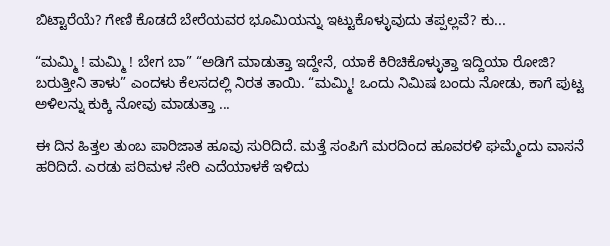ಬಿಟ್ಟಾರೆಯೆ? ಗೇಣಿ ಕೊಡದೆ ಬೇರೆಯವರ ಭೂಮಿಯನ್ನು ಇಟ್ಟುಕೊಳ್ಳುವುದು ತಪ್ಪಲ್ಲವೆ? ಕು...

“ಮಮ್ಮಿ ! ಮಮ್ಮಿ ! ಬೇಗ ಬಾ” “ಅಡಿಗೆ ಮಾಡುತ್ತಾ ಇದ್ದೇನೆ, ಯಾಕೆ ಕಿರಿಚಿಕೊಳ್ಳುತ್ತಾ ಇದ್ದಿಯಾ ರೋಜಿ? ಬರುತ್ತೀನಿ ತಾಳು” ಎಂದಳು ಕೆಲಸದಲ್ಲಿ ನಿರತ ತಾಯಿ. “ಮಮ್ಮಿ! ಒಂದು ನಿಮಿಷ ಬಂದು ನೋಡು, ಕಾಗೆ ಪುಟ್ಟ ಅಳಿಲನ್ನು ಕುಕ್ಕಿ ನೋವು ಮಾಡುತ್ತಾ ...

ಈ ದಿನ ಹಿತ್ತಲ ತುಂಬ ಪಾರಿಜಾತ ಹೂವು ಸುರಿದಿದೆ. ಮತ್ತೆ ಸಂಪಿಗೆ ಮರದಿಂದ ಹೂವರಳಿ ಘಮ್ಮೆಂದು ವಾಸನೆ ಹರಿದಿದೆ. ಎರಡು ಪರಿಮಳ ಸೇರಿ ಎದೆಯಾಳಕೆ ಇಳಿದು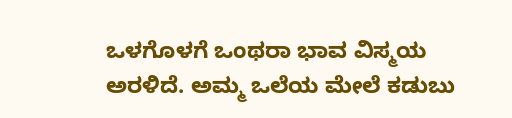ಒಳಗೊಳಗೆ ಒಂಥರಾ ಭಾವ ವಿಸ್ಮಯ ಅರಳಿದೆ. ಅಮ್ಮ ಒಲೆಯ ಮೇಲೆ ಕಡುಬು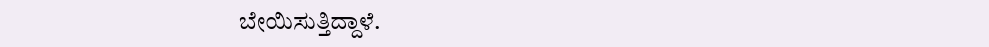ಬೇಯಿಸುತ್ತಿದ್ದಾಳೆ.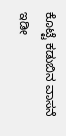ಕೊಟ್ಟೆ ಕಡುಬಿನ ವಾಸನೆ ಇಡೀ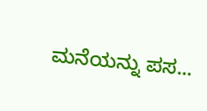ಮನೆಯನ್ನು ಪಸ...